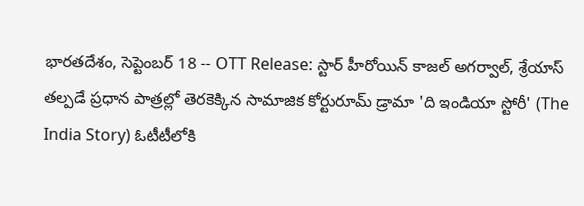భారతదేశం, సెప్టెంబర్ 18 -- OTT Release: స్టార్ హీరోయిన్ కాజల్ అగర్వాల్, శ్రేయాస్ తల్పడే ప్రధాన పాత్రల్లో తెరకెక్కిన సామాజిక కోర్టురూమ్ డ్రామా 'ది ఇండియా స్టోరీ' (The India Story) ఓటీటీలోకి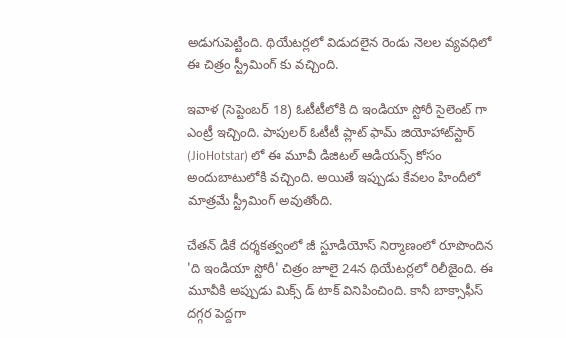అడుగుపెట్టింది. థియేటర్లలో విడుదలైన రెండు నెలల వ్యవధిలో ఈ చిత్రం స్ట్రీమింగ్ కు వచ్చింది.

ఇవాళ (సెప్టెంబర్ 18) ఓటీటీలోకి ది ఇండియా స్టోరీ సైలెంట్ గా ఎంట్రీ ఇచ్చింది. పాపులర్ ఓటీటీ ప్లాట్ ఫామ్ జియోహాట్‌స్టార్ (JioHotstar) లో ఈ మూవీ డిజిటల్ ఆడియన్స్ కోసం అందుబాటులోకి వచ్చింది. అయితే ఇప్పుడు కేవలం హిందీలో మాత్రమే స్ట్రీమింగ్ అవుతోంది.

చేతన్ డికే దర్శకత్వంలో జీ స్టూడియోస్ నిర్మాణంలో రూపొందిన 'ది ఇండియా స్టోరీ' చిత్రం జూలై 24న థియేటర్లలో రిలీజైంది. ఈ మూవీకి అప్పుడు మిక్స్ డ్ టాక్ వినిపించింది. కానీ బాక్సాఫీస్ దగ్గర పెద్దగా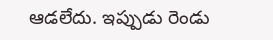ఆడలేదు. ఇప్పుడు రెండు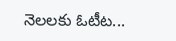నెలలకు ఓటీట...